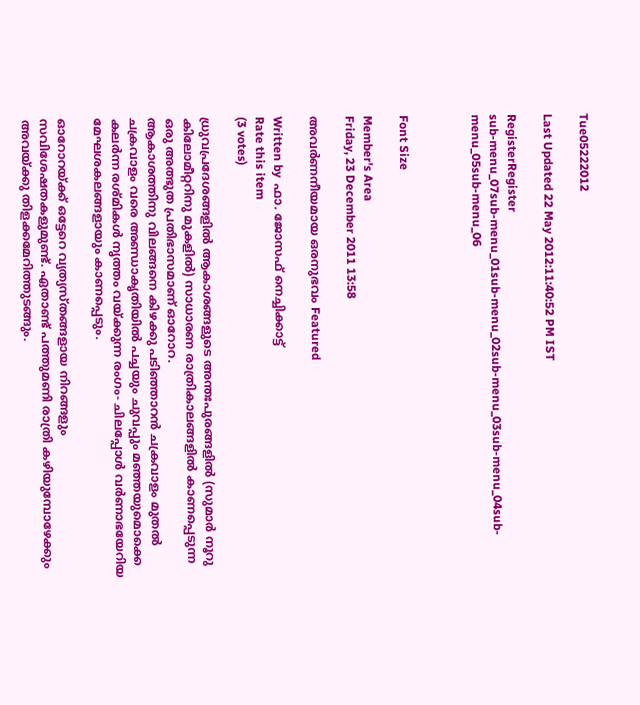Tue05222012

Last Updated 22 May 2012:11:40:52 PM IST

RegisterRegister
sub-menu_07sub-menu_01sub-menu_02sub-menu_03sub-menu_04sub-menu_05sub-menu_06



Font Size

Member's Area
Friday, 23 December 2011 13:58

അവര്‍ണനീയമായ ഒരനുഭവം Featured

Written by  ഫാ. ജോസഫ്‌ നെച്ചിക്കാട്ട്‌
Rate this item
(3 votes)

ധ്രുവപ്രദേശങ്ങളില്‍ ആകാശങ്ങളുടെ അന്തഃപുരങ്ങളില്‍ (സുമാര്‍ നൂറു കിലോമീറ്ററിനു മുകളില്‍) സാധാരണ രാത്രികാലങ്ങളില്‍ കാണപ്പെടുന്ന ഒരു അത്ഭുത പ്രതിഭാസമാണ്‌ ഓറോറ.
ആകാശത്തിനു വിലങ്ങനെ കിഴക്കു പടിഞ്ഞാറന്‍ ചക്രവാളം മുതല്‍ ചക്രവാളം വരെ അണ്ഡാകൃതിയില്‍ പച്ചയും ചുവപ്പും മഞ്ഞയുമൊക്കെ കലര്‍ന്ന രശ്‌മികള്‍ നൃത്തം വയ്‌ക്കുന്ന രംഗം- ചിലപ്പോള്‍ വര്‍ണാഭയേറിയ മേഘശകലങ്ങളായും കാണപ്പെടും.

ഓറോറയ്‌ക്ക്‌ ഒട്ടേറെ വ്യത്യസ്‌തങ്ങളായ നിറങ്ങളും സവിശേഷതകളുമുണ്ട്‌. ഏതാണ്ട്‌ പത്തുമണി രാത്രി കഴിയുമ്പോഴേക്കും അവയ്‌ക്കു തിളക്കമേറിത്തുടങ്ങും.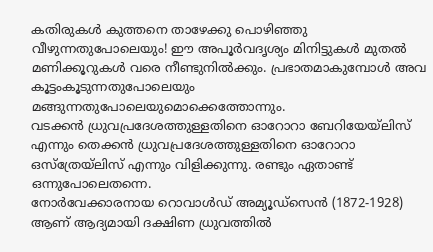കതിരുകള്‍ കുത്തനെ താഴേക്കു പൊഴിഞ്ഞു വീഴുന്നതുപോലെയും! ഈ അപൂര്‍വദൃശ്യം മിനിട്ടുകള്‍ മുതല്‍ മണിക്കൂറുകള്‍ വരെ നീണ്ടുനില്‍ക്കും. പ്രഭാതമാകുമ്പോള്‍ അവ കൂട്ടംകൂടുന്നതുപോലെയും മങ്ങുന്നതുപോലെയുമൊക്കെത്തോന്നും.
വടക്കന്‍ ധ്രുവപ്രദേശത്തുള്ളതിനെ ഓറോറാ ബേറിയേയ്‌ലിസ്‌ എന്നും തെക്കന്‍ ധ്രുവപ്രദേശത്തുള്ളതിനെ ഓറോറാ ഒസ്‌ത്രേയ്‌ലിസ്‌ എന്നും വിളിക്കുന്നു. രണ്ടും ഏതാണ്ട്‌ ഒന്നുപോലെതന്നെ.
നോര്‍വേക്കാരനായ റൊവാള്‍ഡ്‌ അമ്യൂഡ്‌സെന്‍ (1872-1928) ആണ്‌ ആദ്യമായി ദക്ഷിണ ധ്രുവത്തില്‍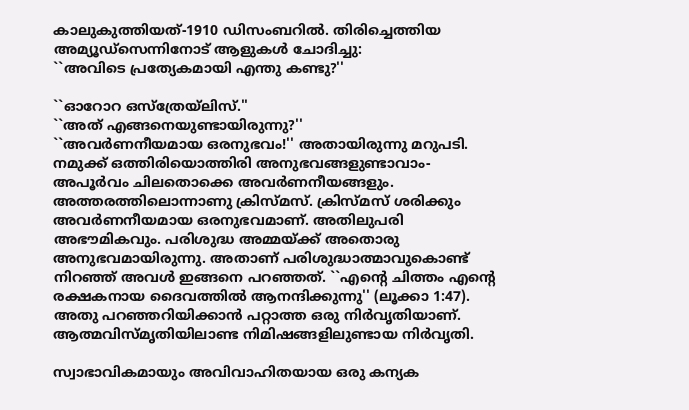കാലുകുത്തിയത്‌-1910 ഡിസംബറില്‍. തിരിച്ചെത്തിയ അമ്യൂഡ്‌സെന്നിനോട്‌ ആളുകള്‍ ചോദിച്ചു:
``അവിടെ പ്രത്യേകമായി എന്തു കണ്ടു?''

``ഓറോറ ഒസ്‌ത്രേയ്‌ലിസ്‌.''
``അത്‌ എങ്ങനെയുണ്ടായിരുന്നു?''
``അവര്‍ണനീയമായ ഒരനുഭവം!'' അതായിരുന്നു മറുപടി.
നമുക്ക്‌ ഒത്തിരിയൊത്തിരി അനുഭവങ്ങളുണ്ടാവാം- അപൂര്‍വം ചിലതൊക്കെ അവര്‍ണനീയങ്ങളും. അത്തരത്തിലൊന്നാണു ക്രിസ്‌മസ്‌. ക്രിസ്‌മസ്‌ ശരിക്കും അവര്‍ണനീയമായ ഒരനുഭവമാണ്‌. അതിലുപരി അഭൗമികവും. പരിശുദ്ധ അമ്മയ്‌ക്ക്‌ അതൊരു അനുഭവമായിരുന്നു. അതാണ്‌ പരിശുദ്ധാത്മാവുകൊണ്ട്‌ നിറഞ്ഞ്‌ അവള്‍ ഇങ്ങനെ പറഞ്ഞത്‌. ``എന്റെ ചിത്തം എന്റെ രക്ഷകനായ ദൈവത്തില്‍ ആനന്ദിക്കുന്നു'' (ലൂക്കാ 1:47). അതു പറഞ്ഞറിയിക്കാന്‍ പറ്റാത്ത ഒരു നിര്‍വൃതിയാണ്‌. ആത്മവിസ്‌മൃതിയിലാണ്ട നിമിഷങ്ങളിലുണ്ടായ നിര്‍വൃതി.

സ്വാഭാവികമായും അവിവാഹിതയായ ഒരു കന്യക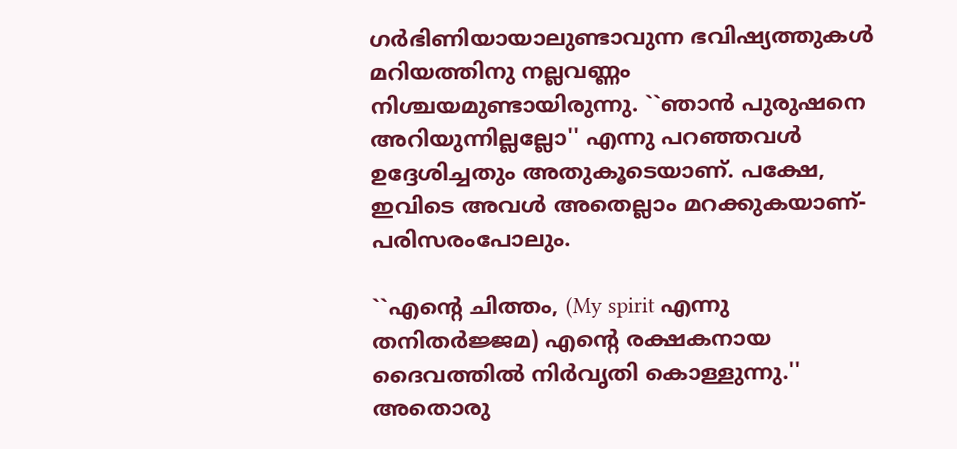ഗര്‍ഭിണിയായാലുണ്ടാവുന്ന ഭവിഷ്യത്തുകള്‍ മറിയത്തിനു നല്ലവണ്ണം നിശ്ചയമുണ്ടായിരുന്നു. ``ഞാന്‍ പുരുഷനെ അറിയുന്നില്ലല്ലോ'' എന്നു പറഞ്ഞവള്‍ ഉദ്ദേശിച്ചതും അതുകൂടെയാണ്‌. പക്ഷേ, ഇവിടെ അവള്‍ അതെല്ലാം മറക്കുകയാണ്‌- പരിസരംപോലും.

``എന്റെ ചിത്തം, (My spirit എന്നു തനിതര്‍ജ്ജമ) എന്റെ രക്ഷകനായ ദൈവത്തില്‍ നിര്‍വൃതി കൊള്ളുന്നു.'' അതൊരു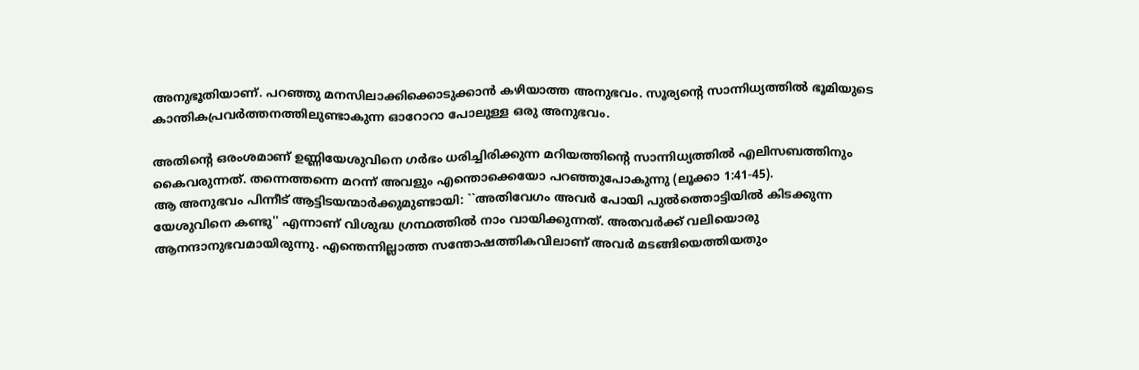അനുഭൂതിയാണ്‌. പറഞ്ഞു മനസിലാക്കിക്കൊടുക്കാന്‍ കഴിയാത്ത അനുഭവം. സൂര്യന്റെ സാന്നിധ്യത്തില്‍ ഭൂമിയുടെ കാന്തികപ്രവര്‍ത്തനത്തിലുണ്ടാകുന്ന ഓറോറാ പോലുള്ള ഒരു അനുഭവം.

അതിന്റെ ഒരംശമാണ്‌ ഉണ്ണിയേശുവിനെ ഗര്‍ഭം ധരിച്ചിരിക്കുന്ന മറിയത്തിന്റെ സാന്നിധ്യത്തില്‍ എലിസബത്തിനും കൈവരുന്നത്‌. തന്നെത്തന്നെ മറന്ന്‌ അവളും എന്തൊക്കെയോ പറഞ്ഞുപോകുന്നു (ലൂക്കാ 1:41-45).
ആ അനുഭവം പിന്നീട്‌ ആട്ടിടയന്മാര്‍ക്കുമുണ്ടായി: ``അതിവേഗം അവര്‍ പോയി പുല്‍ത്തൊട്ടിയില്‍ കിടക്കുന്ന യേശുവിനെ കണ്ടു'' എന്നാണ്‌ വിശുദ്ധ ഗ്രന്ഥത്തില്‍ നാം വായിക്കുന്നത്‌. അതവര്‍ക്ക്‌ വലിയൊരു ആനന്ദാനുഭവമായിരുന്നു. എന്തെന്നില്ലാത്ത സന്തോഷത്തികവിലാണ്‌ അവര്‍ മടങ്ങിയെത്തിയതും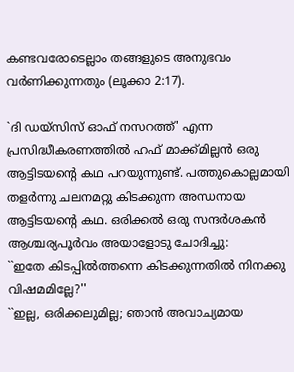കണ്ടവരോടെല്ലാം തങ്ങളുടെ അനുഭവം വര്‍ണിക്കുന്നതും (ലൂക്കാ 2:17).

`ദി ഡയ്‌സിസ്‌ ഓഫ്‌ നസറത്ത്‌' എന്ന പ്രസിദ്ധീകരണത്തില്‍ ഹഫ്‌ മാക്ക്‌മില്ലന്‍ ഒരു ആട്ടിടയന്റെ കഥ പറയുന്നുണ്ട്‌. പത്തുകൊല്ലമായി തളര്‍ന്നു ചലനമറ്റു കിടക്കുന്ന അന്ധനായ ആട്ടിടയന്റെ കഥ. ഒരിക്കല്‍ ഒരു സന്ദര്‍ശകന്‍ ആശ്ചര്യപൂര്‍വം അയാളോടു ചോദിച്ചു:
``ഇതേ കിടപ്പില്‍ത്തന്നെ കിടക്കുന്നതില്‍ നിനക്കു വിഷമമില്ലേ?''
``ഇല്ല, ഒരിക്കലുമില്ല; ഞാന്‍ അവാച്യമായ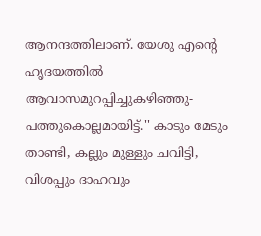ആനന്ദത്തിലാണ്‌. യേശു എന്റെ ഹൃദയത്തില്‍ ആവാസമുറപ്പിച്ചുകഴിഞ്ഞു-പത്തുകൊല്ലമായിട്ട്‌.'' കാടും മേടും താണ്ടി, കല്ലും മുള്ളും ചവിട്ടി, വിശപ്പും ദാഹവും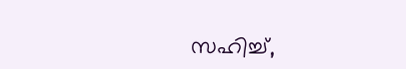സഹിച്ച്‌,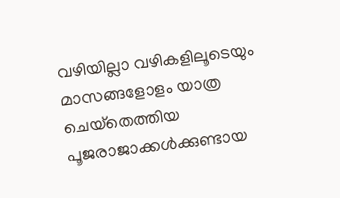വഴിയില്ലാ വഴികളിലൂടെയും മാസങ്ങളോളം യാത്ര ചെയ്‌തെത്തിയ പൂജരാജാക്കള്‍ക്കുണ്ടായ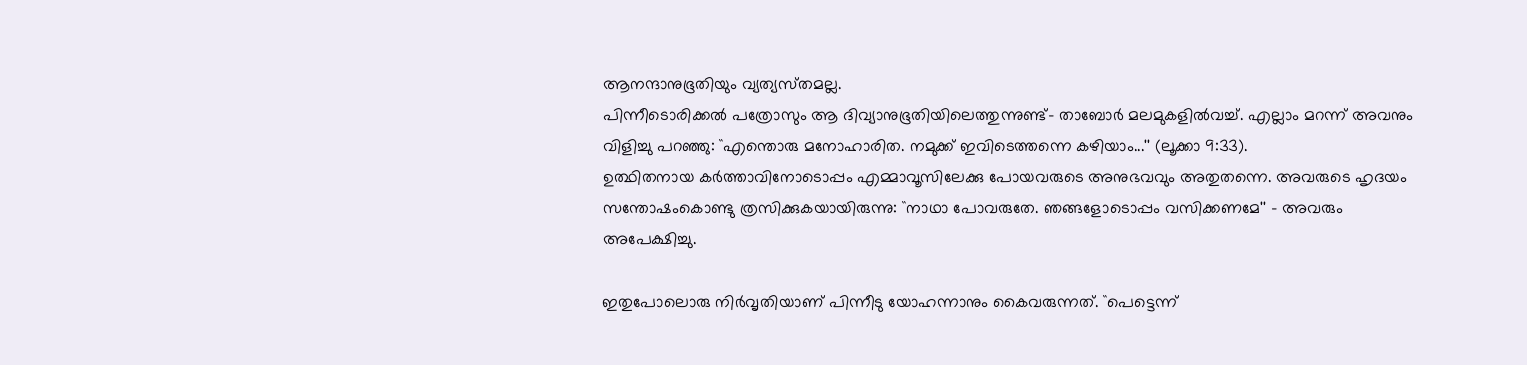ആനന്ദാനുഭൂതിയും വ്യത്യസ്‌തമല്ല.
പിന്നീടൊരിക്കല്‍ പത്രോസും ആ ദിവ്യാനുഭൂതിയിലെത്തുന്നുണ്ട്‌- താബോര്‍ മലമുകളില്‍വച്ച്‌. എല്ലാം മറന്ന്‌ അവനും വിളിച്ചു പറഞ്ഞു: ``എന്തൊരു മനോഹാരിത. നമുക്ക്‌ ഇവിടെത്തന്നെ കഴിയാം...'' (ലൂക്കാ 9:33).
ഉത്ഥിതനായ കര്‍ത്താവിനോടൊപ്പം എമ്മാവൂസിലേക്കു പോയവരുടെ അനുഭവവും അതുതന്നെ. അവരുടെ ഹൃദയം സന്തോഷംകൊണ്ടു ത്രസിക്കുകയായിരുന്നു: ``നാഥാ പോവരുതേ. ഞങ്ങളോടൊപ്പം വസിക്കണമേ'' - അവരും അപേക്ഷിച്ചു.

ഇതുപോലൊരു നിര്‍വൃതിയാണ്‌ പിന്നീടു യോഹന്നാനും കൈവരുന്നത്‌. ``പെട്ടെന്ന്‌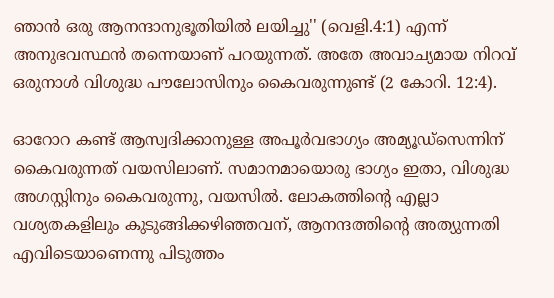ഞാന്‍ ഒരു ആനന്ദാനുഭൂതിയില്‍ ലയിച്ചു'' (വെളി.4:1) എന്ന്‌ അനുഭവസ്ഥന്‍ തന്നെയാണ്‌ പറയുന്നത്‌. അതേ അവാച്യമായ നിറവ്‌ ഒരുനാള്‍ വിശുദ്ധ പൗലോസിനും കൈവരുന്നുണ്ട്‌ (2 കോറി. 12:4).

ഓറോറ കണ്ട്‌ ആസ്വദിക്കാനുള്ള അപൂര്‍വഭാഗ്യം അമ്യൂഡ്‌സെന്നിന്‌ കൈവരുന്നത്‌ വയസിലാണ്‌. സമാനമായൊരു ഭാഗ്യം ഇതാ, വിശുദ്ധ അഗസ്റ്റിനും കൈവരുന്നു, വയസില്‍. ലോകത്തിന്റെ എല്ലാ വശ്യതകളിലും കുടുങ്ങിക്കഴിഞ്ഞവന്‌, ആനന്ദത്തിന്റെ അത്യുന്നതി എവിടെയാണെന്നു പിടുത്തം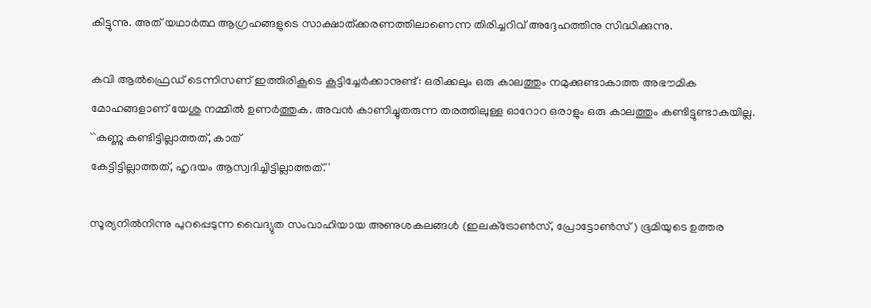കിട്ടുന്നു. അത്‌ യഥാര്‍ത്ഥ ആഗ്രഹങ്ങളുടെ സാക്ഷാത്‌ക്കരണത്തിലാണെന്ന തിരിച്ചറിവ്‌ അദ്ദേഹത്തിനു സിദ്ധിക്കുന്നു.

കവി ആല്‍ഫ്രെഡ്‌ ടെന്നിസണ്‌ ഇത്തിരികൂടെ കൂട്ടിച്ചേര്‍ക്കാനുണ്ട്‌: ഒരിക്കലും ഒരു കാലത്തും നമുക്കുണ്ടാകാത്ത അഭൗമിക മോഹങ്ങളാണ്‌ യേശു നമ്മില്‍ ഉണര്‍ത്തുക. അവന്‍ കാണിച്ചുതരുന്ന തരത്തിലുള്ള ഓറോറ ഒരാളും ഒരു കാലത്തും കണ്ടിട്ടുണ്ടാകയില്ല. ``കണ്ണു കണ്ടിട്ടില്ലാത്തത്‌, കാത്‌
കേട്ടിട്ടില്ലാത്തത്‌, ഹൃദയം ആസ്വദിച്ചിട്ടില്ലാത്തത്‌.''

സൂര്യനില്‍നിന്നു പുറപ്പെടുന്ന വൈദ്യുത സംവാഹിയായ അണുശകലങ്ങള്‍ (ഇലക്‌ട്രോണ്‍സ്‌, പ്രോട്ടോണ്‍സ്‌) ഭൂമിയുടെ ഉത്തര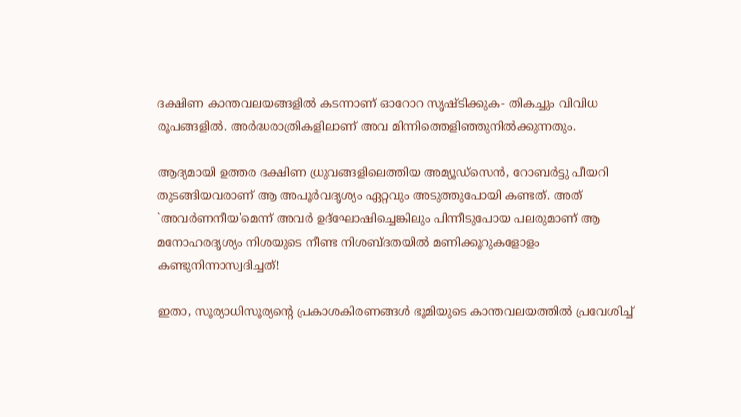ദക്ഷിണ കാന്തവലയങ്ങളില്‍ കടന്നാണ്‌ ഓറോറ സൃഷ്‌ടിക്കുക- തികച്ചും വിവിധ രൂപങ്ങളില്‍. അര്‍ദ്ധരാത്രികളിലാണ്‌ അവ മിന്നിത്തെളിഞ്ഞുനില്‍ക്കുന്നതും.

ആദ്യമായി ഉത്തര ദക്ഷിണ ധ്രുവങ്ങളിലെത്തിയ അമ്യൂഡ്‌സെന്‍, റോബര്‍ട്ടു പീയറി തുടങ്ങിയവരാണ്‌ ആ അപൂര്‍വദൃശ്യം ഏറ്റവും അടുത്തുപോയി കണ്ടത്‌. അത്‌ `അവര്‍ണനീയ'മെന്ന്‌ അവര്‍ ഉദ്‌ഘോഷിച്ചെങ്കിലും പിന്നീടുപോയ പലരുമാണ്‌ ആ മനോഹരദൃശ്യം നിശയുടെ നീണ്ട നിശബ്‌ദതയില്‍ മണിക്കൂറുകളോളം കണ്ടുനിന്നാസ്വദിച്ചത്‌!

ഇതാ, സൂര്യാധിസൂര്യന്റെ പ്രകാശകിരണങ്ങള്‍ ഭൂമിയുടെ കാന്തവലയത്തില്‍ പ്രവേശിച്ച്‌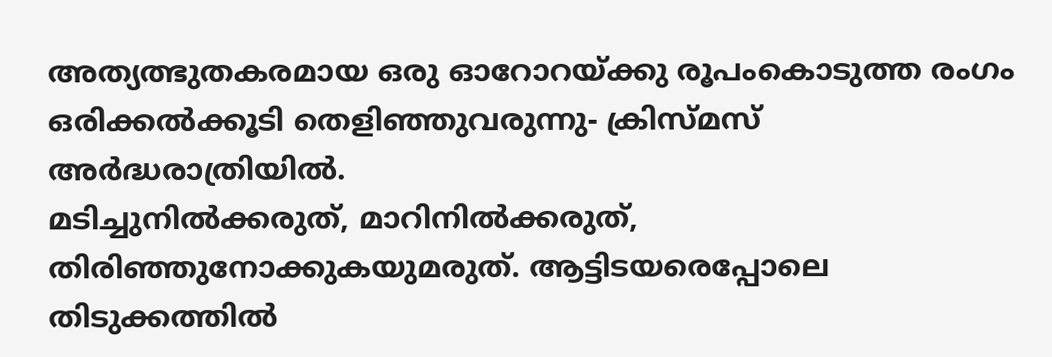അത്യത്ഭുതകരമായ ഒരു ഓറോറയ്‌ക്കു രൂപംകൊടുത്ത രംഗം ഒരിക്കല്‍ക്കൂടി തെളിഞ്ഞുവരുന്നു- ക്രിസ്‌മസ്‌ അര്‍ദ്ധരാത്രിയില്‍.
മടിച്ചുനില്‍ക്കരുത്‌, മാറിനില്‍ക്കരുത്‌, തിരിഞ്ഞുനോക്കുകയുമരുത്‌. ആട്ടിടയരെപ്പോലെ തിടുക്കത്തില്‍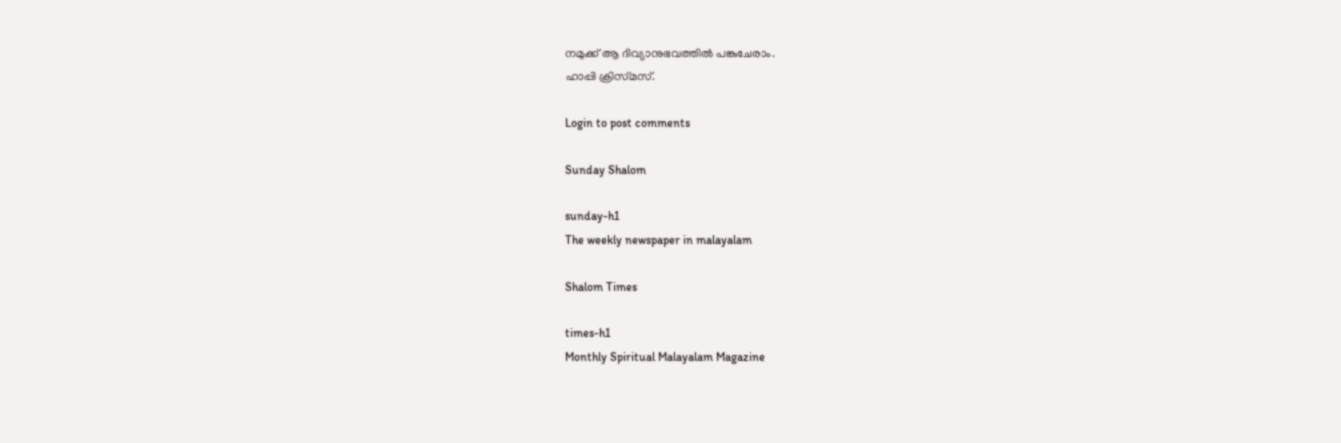നമുക്ക്‌ ആ ദിവ്യാനുഭവത്തില്‍ പങ്കുചേരാം.
ഹാപ്പി ക്രിസ്‌മസ്‌.

Login to post comments

Sunday Shalom

sunday-h1
The weekly newspaper in malayalam

Shalom Times

times-h1
Monthly Spiritual Malayalam Magazine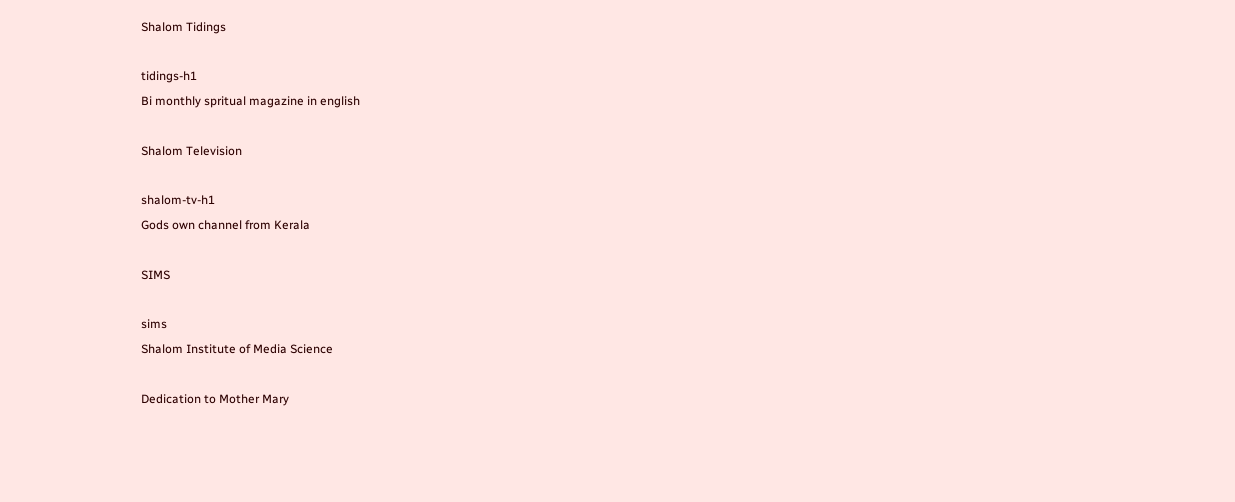Shalom Tidings

tidings-h1
Bi monthly spritual magazine in english

Shalom Television

shalom-tv-h1
Gods own channel from Kerala

SIMS

sims
Shalom Institute of Media Science

Dedication to Mother Mary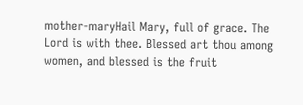mother-maryHail Mary, full of grace. The Lord is with thee. Blessed art thou among women, and blessed is the fruit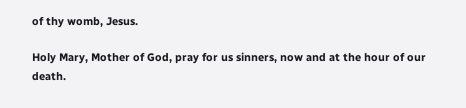of thy womb, Jesus.

Holy Mary, Mother of God, pray for us sinners, now and at the hour of our death.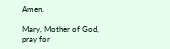Amen.

Mary, Mother of God, pray for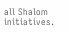all Shalom initiatives.